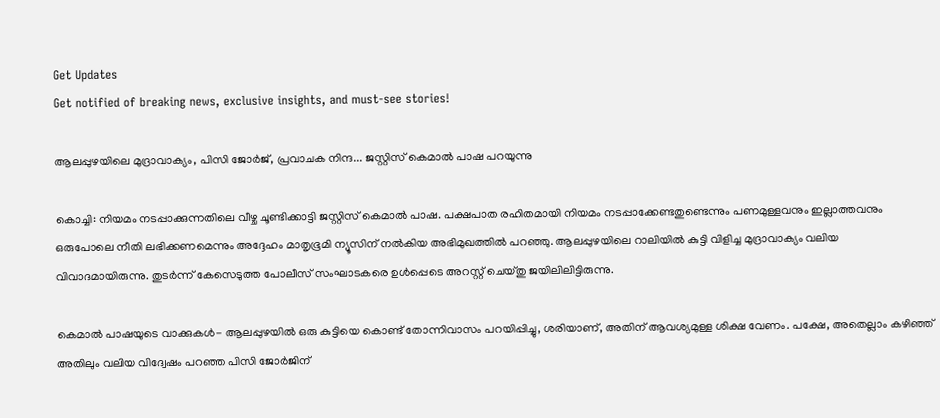Get Updates
Get notified of breaking news, exclusive insights, and must-see stories!

ആലപ്പുഴയിലെ മുദ്രാവാക്യം, പിസി ജോര്‍ജ്, പ്രവാചക നിന്ദ... ജസ്റ്റിസ് കെമാല്‍ പാഷ പറയുന്നു

കൊച്ചി: നിയമം നടപ്പാക്കുന്നതിലെ വീഴ്ച ചൂണ്ടിക്കാട്ടി ജസ്റ്റിസ് കെമാല്‍ പാഷ. പക്ഷപാത രഹിതമായി നിയമം നടപ്പാക്കേണ്ടതുണ്ടെന്നും പണമുള്ളവനും ഇല്ലാത്തവനും ഒരുപോലെ നീതി ലഭിക്കണമെന്നും അദ്ദേഹം മാതൃഭൂമി ന്യൂസിന് നല്‍കിയ അഭിമുഖത്തില്‍ പറഞ്ഞു. ആലപ്പുഴയിലെ റാലിയില്‍ കുട്ടി വിളിച്ച മുദ്രാവാക്യം വലിയ വിവാദമായിരുന്നു. തുടര്‍ന്ന് കേസെടുത്ത പോലീസ് സംഘാടകരെ ഉള്‍പ്പെടെ അറസ്റ്റ് ചെയ്തു ജയിലിലിട്ടിരുന്നു.

കെമാല്‍ പാഷയുടെ വാക്കുകള്‍- ആലപ്പുഴയില്‍ ഒരു കുട്ടിയെ കൊണ്ട് തോന്നിവാസം പറയിപ്പിച്ചു, ശരിയാണ്, അതിന് ആവശ്യമുള്ള ശിക്ഷ വേണം. പക്ഷേ, അതെല്ലാം കഴിഞ്ഞ് അതിലും വലിയ വിദ്വേഷം പറഞ്ഞ പിസി ജോര്‍ജിന്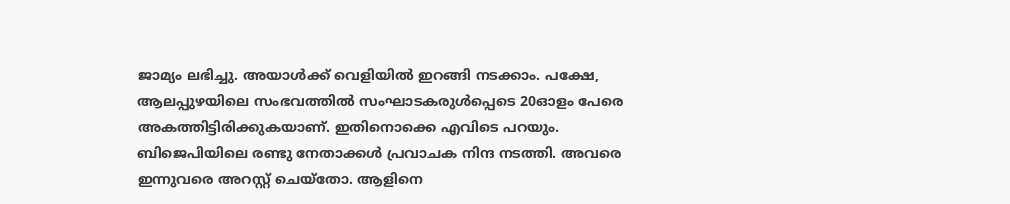ജാമ്യം ലഭിച്ചു. അയാള്‍ക്ക് വെളിയില്‍ ഇറങ്ങി നടക്കാം. പക്ഷേ, ആലപ്പുഴയിലെ സംഭവത്തില്‍ സംഘാടകരുള്‍പ്പെടെ 20ഓളം പേരെ അകത്തിട്ടിരിക്കുകയാണ്. ഇതിനൊക്കെ എവിടെ പറയും. ബിജെപിയിലെ രണ്ടു നേതാക്കള്‍ പ്രവാചക നിന്ദ നടത്തി. അവരെ ഇന്നുവരെ അറസ്റ്റ് ചെയ്‌തോ. ആളിനെ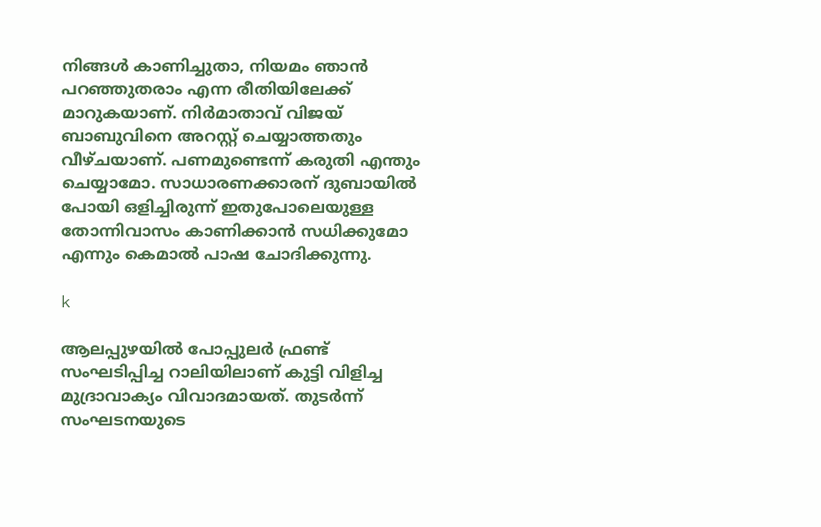നിങ്ങള്‍ കാണിച്ചുതാ, നിയമം ഞാന്‍ പറഞ്ഞുതരാം എന്ന രീതിയിലേക്ക് മാറുകയാണ്. നിര്‍മാതാവ് വിജയ് ബാബുവിനെ അറസ്റ്റ് ചെയ്യാത്തതും വീഴ്ചയാണ്. പണമുണ്ടെന്ന് കരുതി എന്തും ചെയ്യാമോ. സാധാരണക്കാരന് ദുബായില്‍ പോയി ഒളിച്ചിരുന്ന് ഇതുപോലെയുള്ള തോന്നിവാസം കാണിക്കാന്‍ സധിക്കുമോ എന്നും കെമാല്‍ പാഷ ചോദിക്കുന്നു.

k

ആലപ്പുഴയില്‍ പോപ്പുലര്‍ ഫ്രണ്ട് സംഘടിപ്പിച്ച റാലിയിലാണ് കുട്ടി വിളിച്ച മുദ്രാവാക്യം വിവാദമായത്. തുടര്‍ന്ന് സംഘടനയുടെ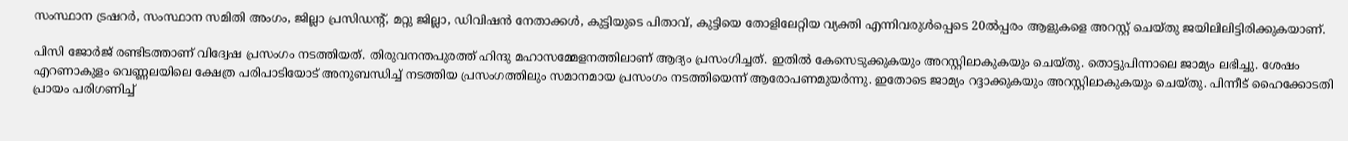സംസ്ഥാന ട്രഷറര്‍, സംസ്ഥാന സമിതി അംഗം, ജില്ലാ പ്രസിഡന്റ്, മറ്റു ജില്ലാ, ഡിവിഷന്‍ നേതാക്കള്‍, കുട്ടിയുടെ പിതാവ്, കുട്ടിയെ തോളിലേറ്റിയ വ്യക്തി എന്നിവരുള്‍പ്പെടെ 20ല്‍പ്പരം ആളുകളെ അറസ്റ്റ് ചെയ്തു ജയിലിലിട്ടിരിക്കുകയാണ്.

പിസി ജോര്‍ജ് രണ്ടിടത്താണ് വിദ്വേഷ പ്രസംഗം നടത്തിയത്. തിരുവനന്തപുരത്ത് ഹിന്ദു മഹാസമ്മേളനത്തിലാണ് ആദ്യം പ്രസംഗിച്ചത്. ഇതില്‍ കേസെടുക്കുകയും അറസ്റ്റിലാകുകയും ചെയ്തു. തൊട്ടുപിന്നാലെ ജാമ്യം ലഭിച്ചു. ശേഷം എറണാകുളം വെണ്ണലയിലെ ക്ഷേത്ര പരിപാടിയോട് അനുബന്ധിച്ച് നടത്തിയ പ്രസംഗത്തിലും സമാനമായ പ്രസംഗം നടത്തിയെന്ന് ആരോപണമുയര്‍ന്നു. ഇതോടെ ജാമ്യം റദ്ദാക്കുകയും അറസ്റ്റിലാകുകയും ചെയ്തു. പിന്നീട് ഹൈക്കോടതി പ്രായം പരിഗണിച്ച്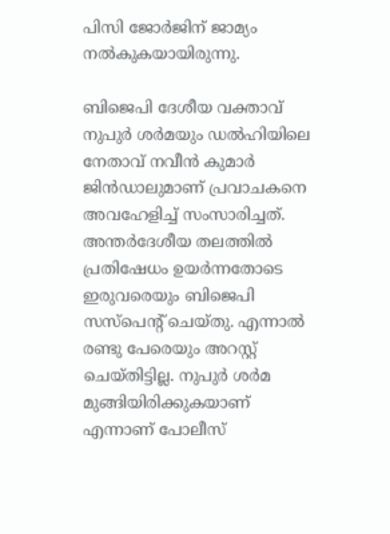പിസി ജോര്‍ജിന് ജാമ്യം നല്‍കുകയായിരുന്നു.

ബിജെപി ദേശീയ വക്താവ് നുപുര്‍ ശര്‍മയും ഡല്‍ഹിയിലെ നേതാവ് നവീന്‍ കുമാര്‍ ജിന്‍ഡാലുമാണ് പ്രവാചകനെ അവഹേളിച്ച് സംസാരിച്ചത്. അന്തര്‍ദേശീയ തലത്തില്‍ പ്രതിഷേധം ഉയര്‍ന്നതോടെ ഇരുവരെയും ബിജെപി സസ്‌പെന്റ് ചെയ്തു. എന്നാല്‍ രണ്ടു പേരെയും അറസ്റ്റ് ചെയ്തിട്ടില്ല. നുപുര്‍ ശര്‍മ മുങ്ങിയിരിക്കുകയാണ് എന്നാണ് പോലീസ്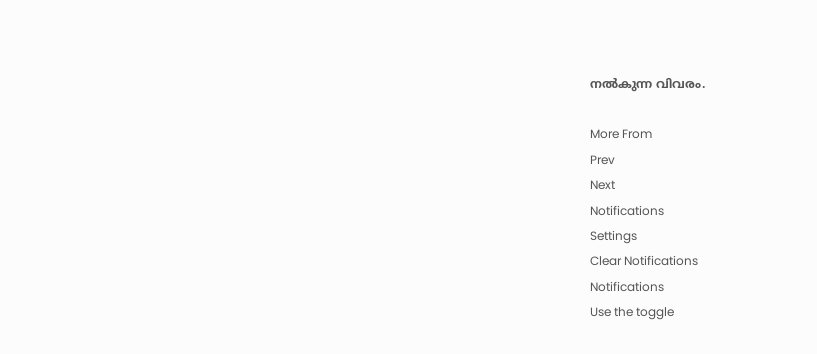നല്‍കുന്ന വിവരം.

More From
Prev
Next
Notifications
Settings
Clear Notifications
Notifications
Use the toggle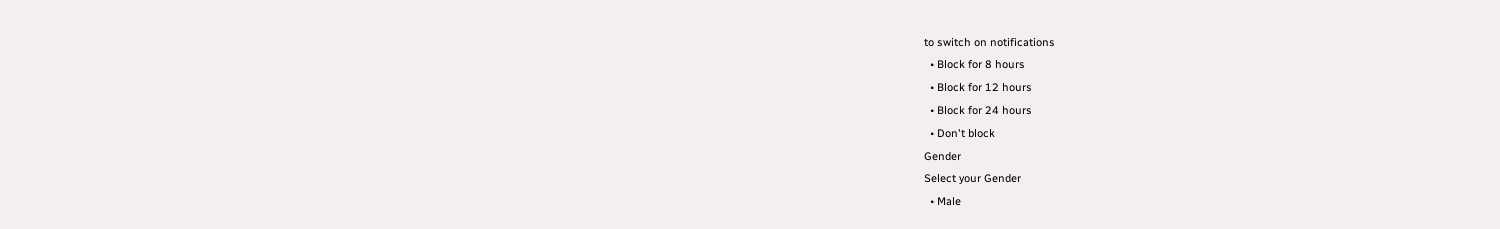to switch on notifications
  • Block for 8 hours
  • Block for 12 hours
  • Block for 24 hours
  • Don't block
Gender
Select your Gender
  • Male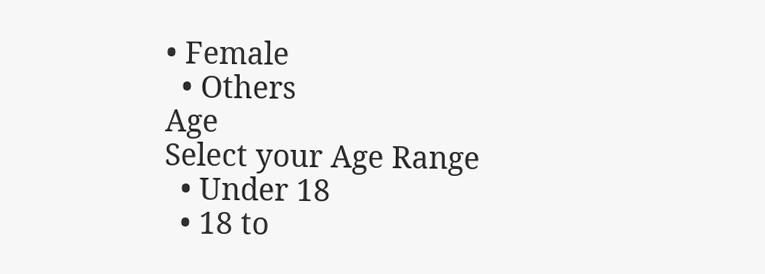• Female
  • Others
Age
Select your Age Range
  • Under 18
  • 18 to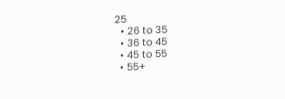25
  • 26 to 35
  • 36 to 45
  • 45 to 55
  • 55+